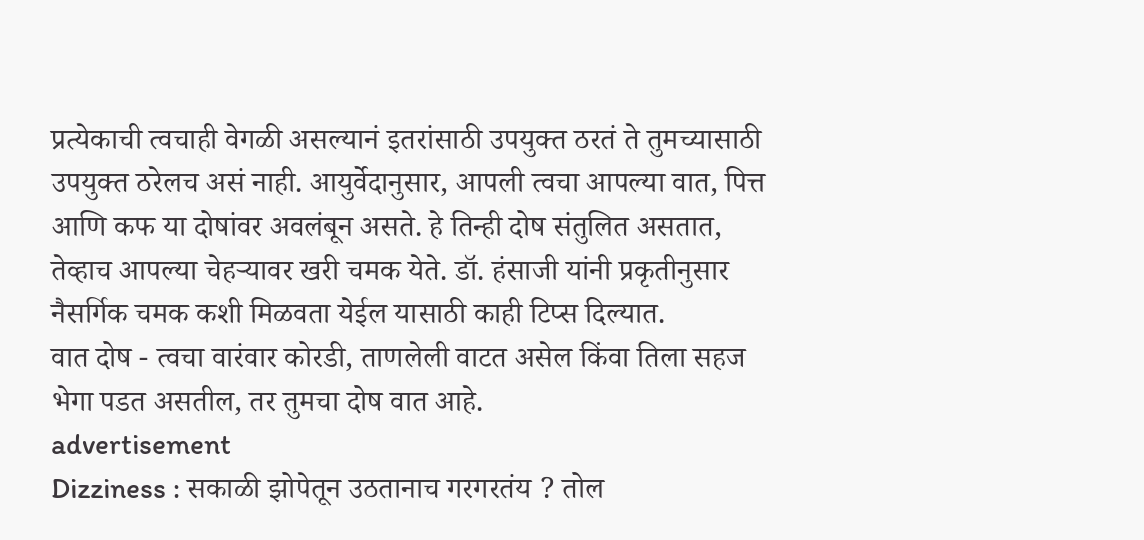प्रत्येकाची त्वचाही वेगळी असल्यानं इतरांसाठी उपयुक्त ठरतं ते तुमच्यासाठी उपयुक्त ठरेलच असं नाही. आयुर्वेदानुसार, आपली त्वचा आपल्या वात, पित्त आणि कफ या दोषांवर अवलंबून असते. हे तिन्ही दोष संतुलित असतात, तेव्हाच आपल्या चेहऱ्यावर खरी चमक येते. डॉ. हंसाजी यांनी प्रकृतीनुसार नैसर्गिक चमक कशी मिळवता येईल यासाठी काही टिप्स दिल्यात.
वात दोष - त्वचा वारंवार कोरडी, ताणलेली वाटत असेल किंवा तिला सहज भेगा पडत असतील, तर तुमचा दोष वात आहे.
advertisement
Dizziness : सकाळी झोपेतून उठतानाच गरगरतंय ? तोल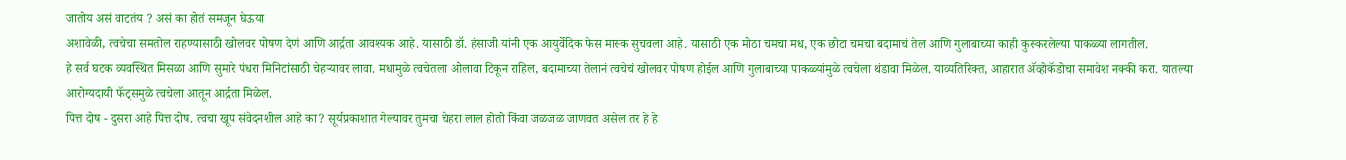जातोय असं वाटतंय ? असं का होतं समजून घेऊया
अशावेळी, त्वचेचा समतोल राहण्यासाठी खोलवर पोषण देणं आणि आर्द्रता आवश्यक आहे. यासाठी डॉ. हंसाजी यांनी एक आयुर्वेदिक फेस मास्क सुचवला आहे. यासाठी एक मोठा चमचा मध, एक छोटा चमचा बदामाचं तेल आणि गुलाबाच्या काही कुस्करलेल्या पाकळ्या लागतील.
हे सर्व घटक व्यवस्थित मिसळा आणि सुमारे पंधरा मिनिटांसाठी चेहऱ्यावर लावा. मधामुळे त्वचेतला ओलावा टिकून राहिल, बदामाच्या तेलानं त्वचेचं खोलवर पोषण होईल आणि गुलाबाच्या पाकळ्यांमुळे त्वचेला थंडावा मिळेल. याव्यतिरिक्त, आहारात ॲव्होकॅडोचा समावेश नक्की करा. यातल्या आरोग्यदायी फॅट्समुळे त्वचेला आतून आर्द्रता मिळेल.
पित्त दोष - दुसरा आहे पित्त दोष. त्वचा खूप संवेदनशील आहे का? सूर्यप्रकाशात गेल्यावर तुमचा चेहरा लाल होतो किंवा जळजळ जाणवत असेल तर हे हे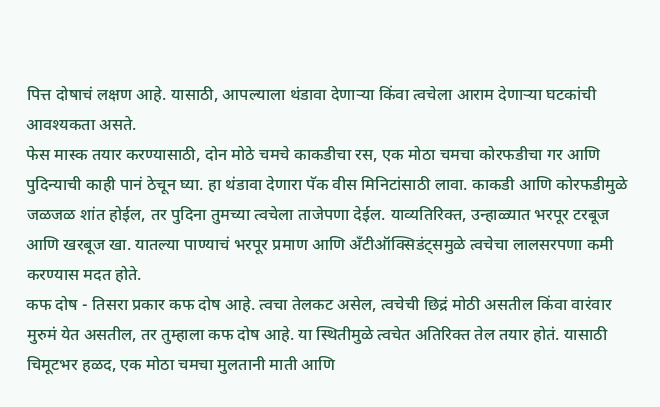पित्त दोषाचं लक्षण आहे. यासाठी, आपल्याला थंडावा देणाऱ्या किंवा त्वचेला आराम देणाऱ्या घटकांची आवश्यकता असते.
फेस मास्क तयार करण्यासाठी, दोन मोठे चमचे काकडीचा रस, एक मोठा चमचा कोरफडीचा गर आणि पुदिन्याची काही पानं ठेचून घ्या. हा थंडावा देणारा पॅक वीस मिनिटांसाठी लावा. काकडी आणि कोरफडीमुळे जळजळ शांत होईल, तर पुदिना तुमच्या त्वचेला ताजेपणा देईल. याव्यतिरिक्त, उन्हाळ्यात भरपूर टरबूज आणि खरबूज खा. यातल्या पाण्याचं भरपूर प्रमाण आणि अँटीऑक्सिडंट्समुळे त्वचेचा लालसरपणा कमी करण्यास मदत होते.
कफ दोष - तिसरा प्रकार कफ दोष आहे. त्वचा तेलकट असेल, त्वचेची छिद्रं मोठी असतील किंवा वारंवार मुरुमं येत असतील, तर तुम्हाला कफ दोष आहे. या स्थितीमुळे त्वचेत अतिरिक्त तेल तयार होतं. यासाठी चिमूटभर हळद, एक मोठा चमचा मुलतानी माती आणि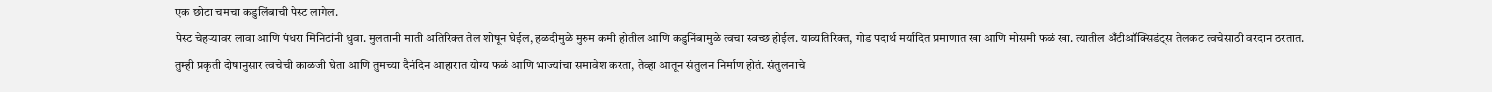एक छोटा चमचा कडुलिंबाची पेस्ट लागेल.
पेस्ट चेहऱ्यावर लावा आणि पंधरा मिनिटांनी धुवा. मुलतानी माती अतिरिक्त तेल शोषून घेईल, हळदीमुळे मुरुम कमी होतील आणि कडुनिंबामुळे त्वचा स्वच्छ होईल. याव्यतिरिक्त, गोड पदार्थ मर्यादित प्रमाणात खा आणि मोसमी फळं खा. त्यातील अँटीऑक्सिडंट्स तेलकट त्वचेसाठी वरदान ठरतात.
तुम्ही प्रकृती दोषानुसार त्वचेची काळजी घेता आणि तुमच्या दैनंदिन आहारात योग्य फळं आणि भाज्यांचा समावेश करता, तेव्हा आतून संतुलन निर्माण होतं. संतुलनाचे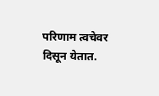परिणाम त्वचेवर दिसून येतात.